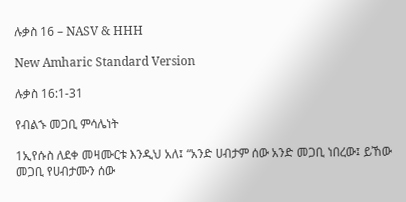ሉቃስ 16 – NASV & HHH

New Amharic Standard Version

ሉቃስ 16:1-31

የብልኁ መጋቢ ምሳሌነት

1ኢየሱስ ለደቀ መዛሙርቱ እንዲህ አለ፤ “አንድ ሀብታም ሰው አንድ መጋቢ ነበረው፤ ይኸው መጋቢ የሀብታሙን ሰው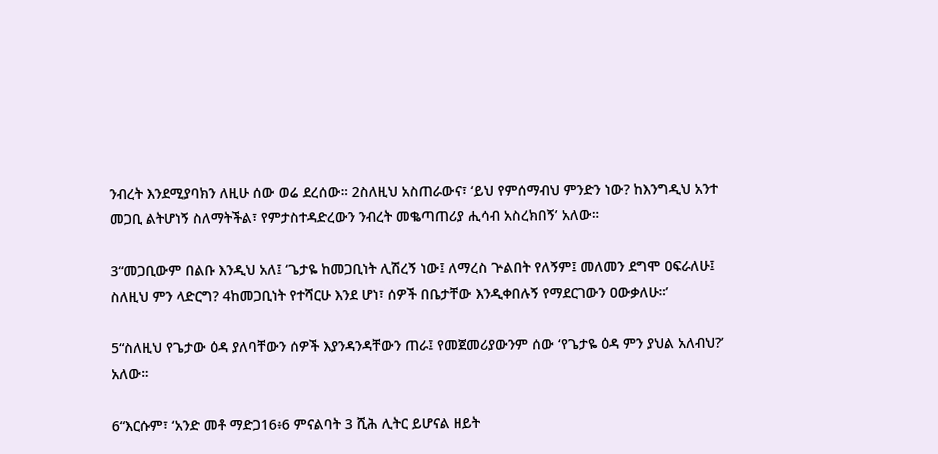ንብረት እንደሚያባክን ለዚሁ ሰው ወሬ ደረሰው። 2ስለዚህ አስጠራውና፣ ‘ይህ የምሰማብህ ምንድን ነው? ከእንግዲህ አንተ መጋቢ ልትሆነኝ ስለማትችል፣ የምታስተዳድረውን ንብረት መቈጣጠሪያ ሒሳብ አስረክበኝ’ አለው።

3“መጋቢውም በልቡ እንዲህ አለ፤ ‘ጌታዬ ከመጋቢነት ሊሽረኝ ነው፤ ለማረስ ጕልበት የለኝም፤ መለመን ደግሞ ዐፍራለሁ፤ ስለዚህ ምን ላድርግ? 4ከመጋቢነት የተሻርሁ እንደ ሆነ፣ ሰዎች በቤታቸው እንዲቀበሉኝ የማደርገውን ዐውቃለሁ።’

5“ስለዚህ የጌታው ዕዳ ያለባቸውን ሰዎች እያንዳንዳቸውን ጠራ፤ የመጀመሪያውንም ሰው ‘የጌታዬ ዕዳ ምን ያህል አለብህ?’ አለው።

6“እርሱም፣ ‘አንድ መቶ ማድጋ16፥6 ምናልባት 3 ሺሕ ሊትር ይሆናል ዘይት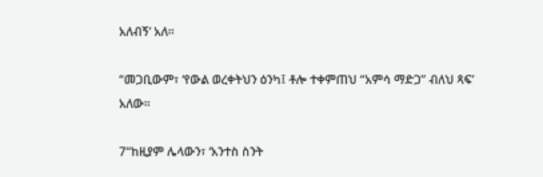አለብኝ’ አለ።

“መጋቢውም፣ ‘የውል ወረቀትህን ዕንካ፤ ቶሎ ተቀምጠህ “አምሳ ማድጋ” ብለህ ጻፍ’ አለው።

7“ከዚያም ሌላውን፣ ‘አንተስ ስንት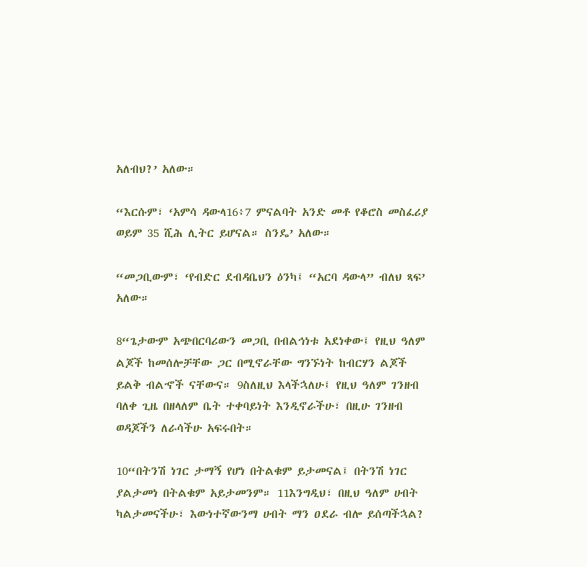አለብህ?’ አለው።

“እርሱም፣ ‘አምሳ ዳውላ16፥7 ምናልባት አንድ መቶ የቆሮስ መስፈሪያ ወይም 35 ሺሕ ሊትር ይሆናል። ስንዴ’ አለው።

“መጋቢውም፣ ‘የብድር ደብዳቤህን ዕንካ፤ “አርባ ዳውላ” ብለህ ጻፍ’ አለው።

8“ጌታውም አጭበርባሪውን መጋቢ በብልኅነቱ አደነቀው፤ የዚህ ዓለም ልጆች ከመሰሎቻቸው ጋር በሚኖራቸው ግንኙነት ከብርሃን ልጆች ይልቅ ብልኆች ናቸውና። 9ስለዚህ እላችኋለሁ፤ የዚህ ዓለም ገንዘብ ባለቀ ጊዜ በዘላለም ቤት ተቀባይነት እንዲኖራችሁ፣ በዚሁ ገንዘብ ወዳጆችን ለራሳችሁ አፍሩበት።

10“በትንሽ ነገር ታማኝ የሆነ በትልቁም ይታመናል፤ በትንሽ ነገር ያልታመነ በትልቁም አይታመንም። 11እንግዲህ፣ በዚህ ዓለም ሀብት ካልታመናችሁ፣ እውነተኛውንማ ሀብት ማን ዐደራ ብሎ ይሰጣችኋል?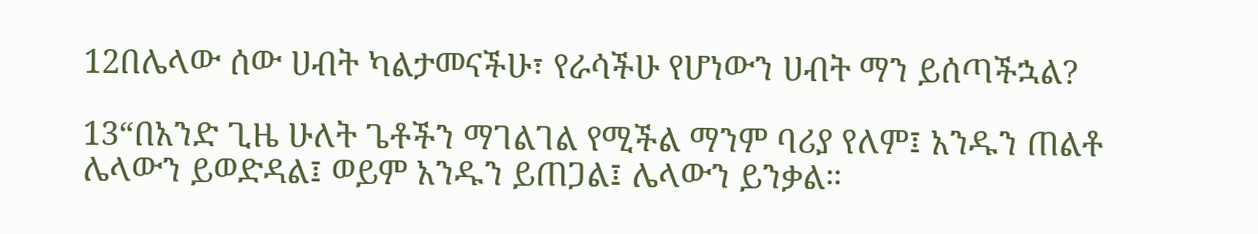12በሌላው ሰው ሀብት ካልታመናችሁ፣ የራሳችሁ የሆነውን ሀብት ማን ይሰጣችኋል?

13“በአንድ ጊዜ ሁለት ጌቶችን ማገልገል የሚችል ማንም ባሪያ የለም፤ አንዱን ጠልቶ ሌላውን ይወድዳል፤ ወይም አንዱን ይጠጋል፤ ሌላውን ይንቃል።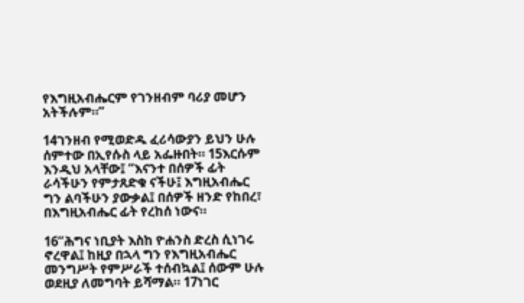የእግዚአብሔርም የገንዘብም ባሪያ መሆን አትችሉም።”

14ገንዘብ የሚወድዱ ፈሪሳውያን ይህን ሁሉ ሰምተው በኢየሱስ ላይ አፌዙበት። 15እርሱም እንዲህ አላቸው፤ “እናንተ በሰዎች ፊት ራሳችሁን የምታጸድቁ ናችሁ፤ እግዚአብሔር ግን ልባችሁን ያውቃል፤ በሰዎች ዘንድ የከበረ፣ በእግዚአብሔር ፊት የረከሰ ነውና።

16“ሕግና ነቢያት እስከ ዮሐንስ ድረስ ሲነገሩ ኖረዋል፤ ከዚያ በኋላ ግን የእግዚአብሔር መንግሥት የምሥራች ተሰብኳል፤ ሰውም ሁሉ ወደዚያ ለመግባት ይሻማል። 17ነገር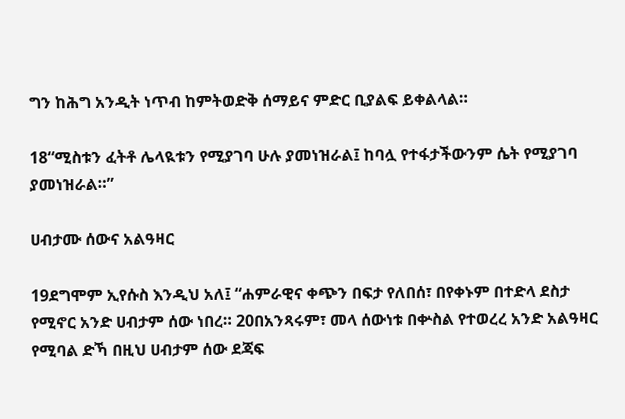ግን ከሕግ አንዲት ነጥብ ከምትወድቅ ሰማይና ምድር ቢያልፍ ይቀልላል።

18“ሚስቱን ፈትቶ ሌላዪቱን የሚያገባ ሁሉ ያመነዝራል፤ ከባሏ የተፋታችውንም ሴት የሚያገባ ያመነዝራል።”

ሀብታሙ ሰውና አልዓዛር

19ደግሞም ኢየሱስ እንዲህ አለ፤ “ሐምራዊና ቀጭን በፍታ የለበሰ፣ በየቀኑም በተድላ ደስታ የሚኖር አንድ ሀብታም ሰው ነበረ። 20በአንጻሩም፣ መላ ሰውነቱ በቍስል የተወረረ አንድ አልዓዛር የሚባል ድኻ በዚህ ሀብታም ሰው ደጃፍ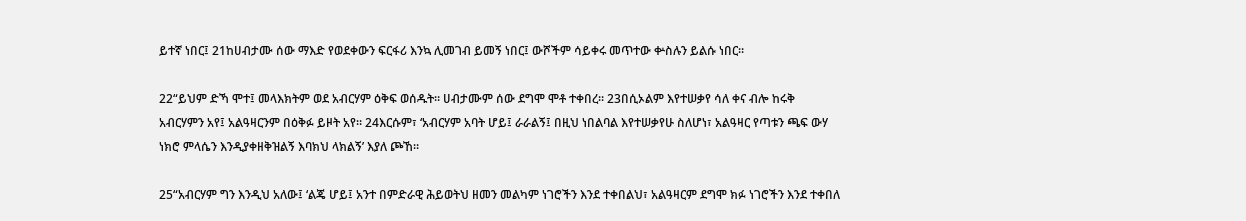ይተኛ ነበር፤ 21ከሀብታሙ ሰው ማእድ የወደቀውን ፍርፋሪ እንኳ ሊመገብ ይመኝ ነበር፤ ውሾችም ሳይቀሩ መጥተው ቍስሉን ይልሱ ነበር።

22“ይህም ድኻ ሞተ፤ መላእክትም ወደ አብርሃም ዕቅፍ ወሰዱት። ሀብታሙም ሰው ደግሞ ሞቶ ተቀበረ። 23በሲኦልም እየተሠቃየ ሳለ ቀና ብሎ ከሩቅ አብርሃምን አየ፤ አልዓዛርንም በዕቅፉ ይዞት አየ። 24እርሱም፣ ‘አብርሃም አባት ሆይ፤ ራራልኝ፤ በዚህ ነበልባል እየተሠቃየሁ ስለሆነ፣ አልዓዛር የጣቱን ጫፍ ውሃ ነክሮ ምላሴን እንዲያቀዘቅዝልኝ እባክህ ላክልኝ’ እያለ ጮኸ።

25“አብርሃም ግን እንዲህ አለው፤ ‘ልጄ ሆይ፤ አንተ በምድራዊ ሕይወትህ ዘመን መልካም ነገሮችን እንደ ተቀበልህ፣ አልዓዛርም ደግሞ ክፉ ነገሮችን እንደ ተቀበለ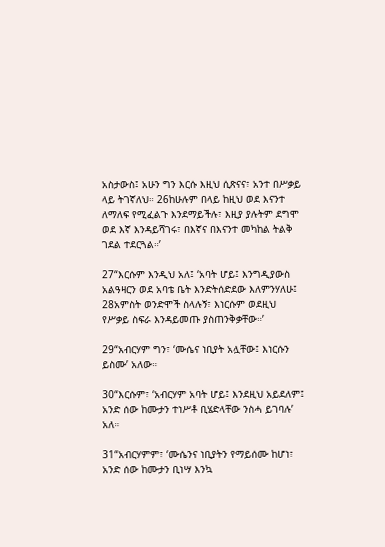አስታውስ፤ አሁን ግን እርሱ እዚህ ሲጽናና፣ አንተ በሥቃይ ላይ ትገኛለህ። 26ከሁሉም በላይ ከዚህ ወደ እናንተ ለማለፍ የሚፈልጉ እንደማይችሉ፣ እዚያ ያሉትም ደግሞ ወደ እኛ እንዳይሻገሩ፣ በእኛና በእናንተ መካከል ትልቅ ገደል ተደርጓል።’

27“እርሱም እንዲህ አለ፤ ‘አባት ሆይ፤ እንግዲያውስ አልዓዛርን ወደ አባቴ ቤት እንድትሰድደው እለምንሃለሁ፤ 28አምስት ወንድሞች ስላሉኝ፣ እነርሱም ወደዚህ የሥቃይ ስፍራ እንዳይመጡ ያስጠንቅቃቸው።’

29“አብርሃም ግን፣ ‘ሙሴና ነቢያት አሏቸው፤ እነርሱን ይስሙ’ አለው።

30“እርሱም፣ ‘አብርሃም አባት ሆይ፤ እንደዚህ አይደለም፤ አንድ ሰው ከሙታን ተነሥቶ ቢሄድላቸው ንስሓ ይገባሉ’ አለ።

31“አብርሃምም፣ ‘ሙሴንና ነቢያትን የማይሰሙ ከሆነ፣ አንድ ሰው ከሙታን ቢነሣ እንኳ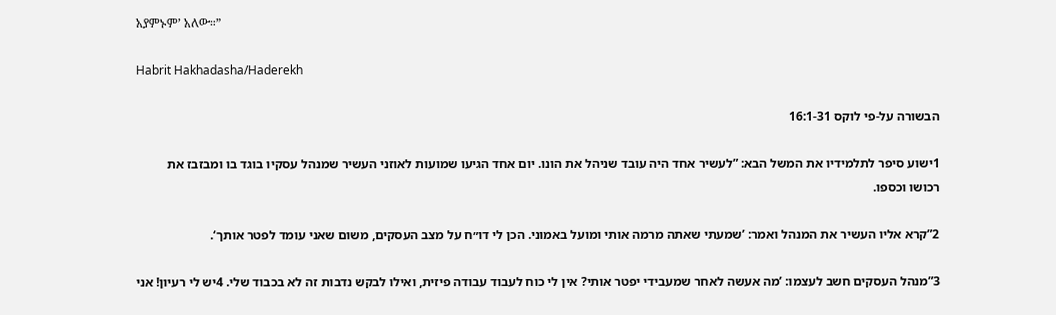አያምኑም’ አለው።”

Habrit Hakhadasha/Haderekh

הבשורה על-פי לוקס 16:1-31

1ישוע סיפר לתלמידיו את המשל הבא: ”לעשיר אחד היה עובד שניהל את הונו. יום אחד הגיעו שמועות לאוזני העשיר שמנהל עסקיו בוגד בו ומבזבז את רכושו וכספו.

2”קרא אליו העשיר את המנהל ואמר: ’שמעתי שאתה מרמה אותי ומועל באמוני. הכן לי דו״ח על מצב העסקים, משום שאני עומד לפטר אותך‘.

3”מנהל העסקים חשב לעצמו: ’מה אעשה לאחר שמעבידי יפטר אותי? אין לי כוח לעבוד עבודה פיזית, ואילו לבקש נדבות זה לא בכבוד שלי. 4יש לי רעיון! אני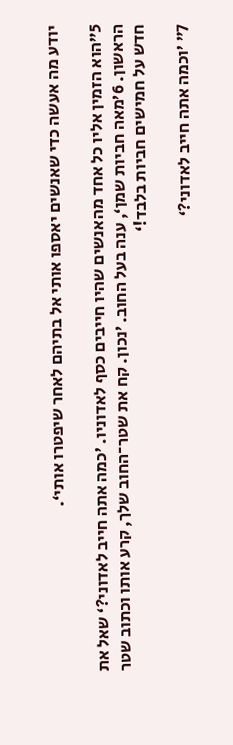יודע מה אעשה כדי שאנשים יאספו אותי אל בתיהם לאחר שיפטרו אותי‘.

5”הוא הזמין אליו כל אחד מהאנשים שהיו חייבים כסף לאדוניו. ’כמה אתה חייב לאדוני?‘ שאל את הראשון. 6’מאה חביות שמן‘, ענה בעל החוב. ’נכון. קח את שטר־החוב שלך, קרע אותו וכתוב שטר חדש על חמישים חביות בלבד!‘

7” ’וכמה אתה חייב לאדוני?‘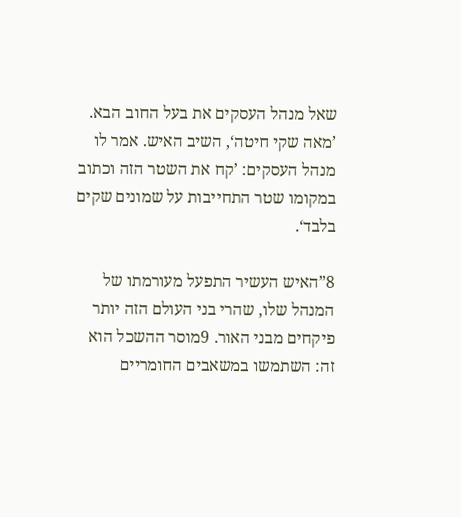שאל מנהל העסקים את בעל החוב הבא. ’מאה שקי חיטה‘, השיב האיש. אמר לו מנהל העסקים: ’קח את השטר הזה וכתוב במקומו שטר התחייבות על שמונים שקים בלבד‘.

8”האיש העשיר התפעל מעורמתו של המנהל שלו, שהרי בני העולם הזה יותר פיקחים מבני האור. 9מוסר ההשכל הוא זה: השתמשו במשאבים החומריים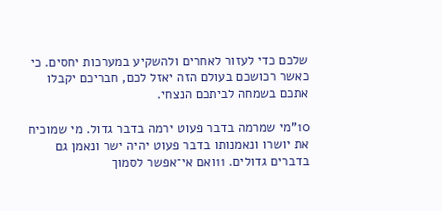שלכם כדי לעזור לאחרים ולהשקיע במערכות יחסים. כי כאשר רכושכם בעולם הזה יאזל לכם, חבריכם יקבלו אתכם בשמחה לביתכם הנצחי.

10”מי שמרמה בדבר פעוט ירמה בדבר גדול. מי שמוכיח את יושרו ונאמנותו בדבר פעוט יהיה ישר ונאמן גם בדברים גדולים. 11ואם אי־אפשר לסמוך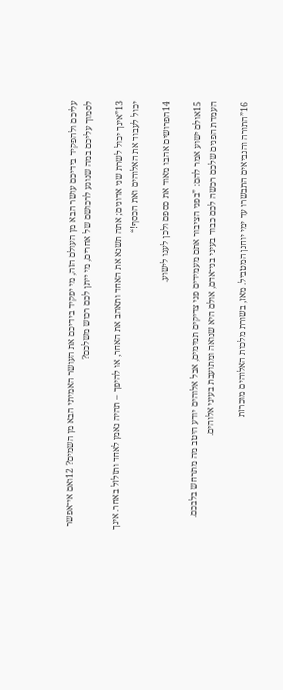עליכם ולהפקיד בידיכם עושר הבא מן העולם הזה, מי יפקיד בידיכם את העושר האמיתי הבא מן השמים? 12ואם אי־אפשר לסמוך עליכם במה שנוגע לרכושם של אחרים, מי ייתן לכם רכוש משלכם?

13”אינך יכול לשרת שני אדונים; אתה תשנא את האחד ותאהב את האחר, או להיפך – תהיה נאמן לאחד ותזלזל באחר. אינך יכול לעבוד את האלוהים ואת הכסף!“

14הפרושים אהבו מאוד את כספם ולכן לעגו לישוע.

15אולם ישוע אמר להם: ”בפני הציבור אתם מעמידים פני צדיקים תמימים, אבל אלוהים יודע היטב מה מתרחש בלבכם. העמדת הפנים שלכם רכשה לכם כבוד בעיני בני־אדם, אולם היא שנואה ומתועבת בעיני אלוהים.

16”התורה והנביאים התבשרו עד ימי יוחנן המטביל. מאז, בשורת מלכות האלוהים מוכרזת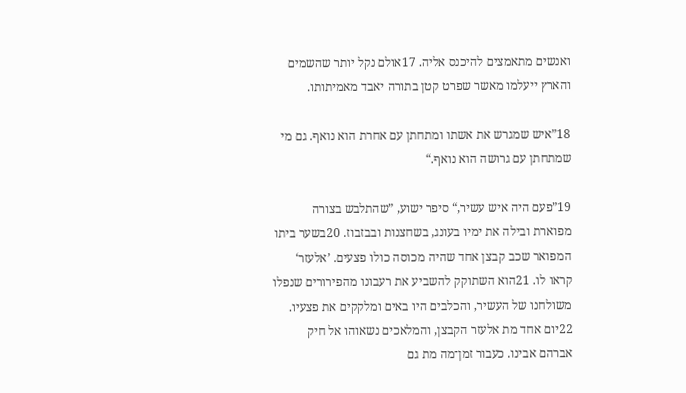ואנשים מתאמצים להיכנס אליה. 17אולם נקל יותר שהשמים והארץ ייעלמו מאשר שפרט קטן בתורה יאבד מאמיתותו.

18”איש שמגרש את אשתו ומתחתן עם אחרת הוא נואף. גם מי שמתחתן עם גרושה הוא נואף.“

19”פעם היה איש עשיר,“ סיפר ישוע, ”שהתלבש בצורה מפוארת ובילה את ימיו בעונג, בשחצנות ובבזבוז. 20בשער ביתו המפואר שכב קבצן אחד שהיה מכוסה כולו פצעים. ’אלעזר‘ קראו לו. 21הוא השתוקק להשביע את רעבונו מהפירורים שנפלו משולחנו של העשיר, והכלבים היו באים ומלקקים את פצעיו. 22יום אחד מת אלעזר הקבצן, והמלאכים נשאוהו אל חיק אברהם אבינו. כעבור זמן־מה מת גם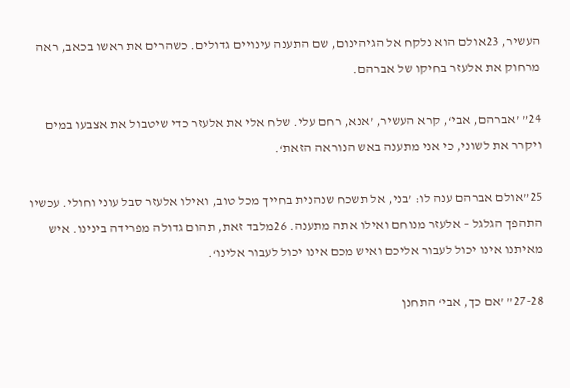העשיר, 23אולם הוא נלקח אל הגיהינום, שם התענה עינויים גדולים. כשהרים את ראשו בכאב, ראה מרחוק את אלעזר בחיקו של אברהם.

24” ’אברהם, אבי‘, קרא העשיר, ’אנא, רחם עלי. שלח אלי את אלעזר כדי שיטבול את אצבעו במים ויקרר את לשוני, כי אני מתענה באש הנוראה הזאת‘.

25”אולם אברהם ענה לו: ’בני, אל תשכח שנהנית בחייך מכל טוב, ואילו אלעזר סבל עוני וחולי. עכשיו התהפך הגלגל – אלעזר מנוחם ואילו אתה מתענה. 26מלבד זאת, תהום גדולה מפרידה בינינו. איש מאיתנו אינו יכול לעבור אליכם ואיש מכם אינו יכול לעבור אלינו‘.

27-28” ’אם כך, אבי‘ התחנן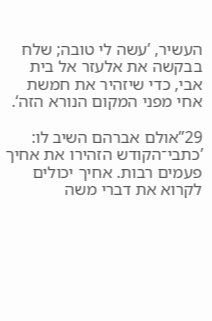העשיר, ’עשה לי טובה; שלח בבקשה את אלעזר אל בית אבי, כדי שיזהיר את חמשת אחי מפני המקום הנורא הזה‘.

29”אולם אברהם השיב לו: ’כתבי־הקודש הזהירו את אחיך פעמים רבות. אחיך יכולים לקרוא את דברי משה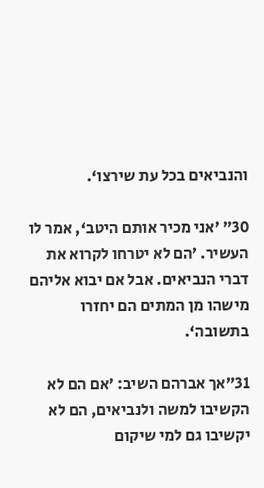והנביאים בכל עת שירצו‘.

30” ’אני מכיר אותם היטב‘, אמר לו העשיר. ’הם לא יטרחו לקרוא את דברי הנביאים. אבל אם יבוא אליהם מישהו מן המתים הם יחזרו בתשובה‘.

31”אך אברהם השיב: ’אם הם לא הקשיבו למשה ולנביאים, הם לא יקשיבו גם למי שיקום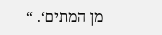מן המתים‘. “